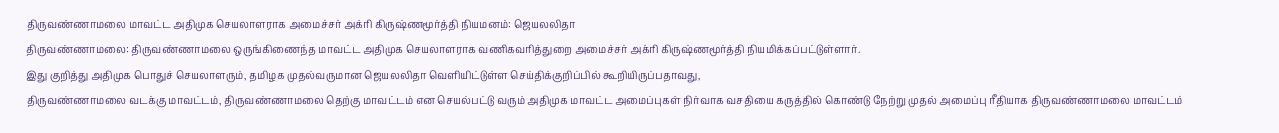திருவண்ணாமலை மாவட்ட அதிமுக செயலாளராக அமைச்சர் அக்ரி கிருஷ்ணமூர்த்தி நியமனம்: ஜெயலலிதா
திருவண்ணாமலை: திருவண்ணாமலை ஒருங்கிணைந்த மாவட்ட அதிமுக செயலாளராக வணிகவரித்துறை அமைச்சர் அக்ரி கிருஷ்ணமூர்த்தி நியமிக்கப்பட்டுள்ளார்.
இது குறித்து அதிமுக பொதுச் செயலாளரும், தமிழக முதல்வருமான ஜெயலலிதா வெளியிட்டுள்ள செய்திக்குறிப்பில் கூறியிருப்பதாவது,
திருவண்ணாமலை வடக்கு மாவட்டம், திருவண்ணாமலை தெற்கு மாவட்டம் என செயல்பட்டு வரும் அதிமுக மாவட்ட அமைப்புகள் நிர்வாக வசதியை கருத்தில் கொண்டு நேற்று முதல் அமைப்பு ரீதியாக திருவண்ணாமலை மாவட்டம்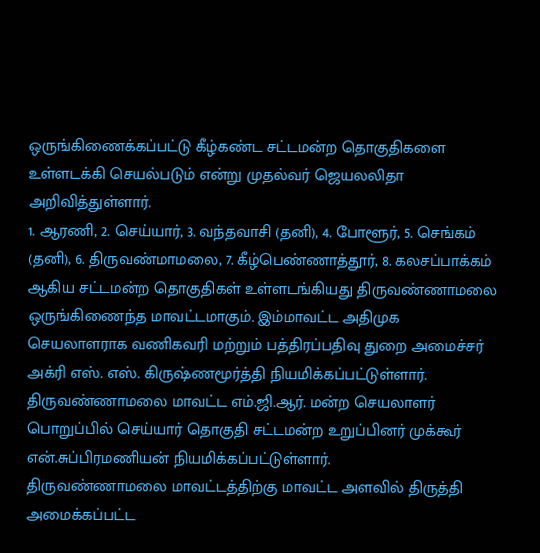ஒருங்கிணைக்கப்பட்டு கீழ்கண்ட சட்டமன்ற தொகுதிகளை உள்ளடக்கி செயல்படும் என்று முதல்வர் ஜெயலலிதா அறிவித்துள்ளார்.
1. ஆரணி, 2. செய்யார், 3. வந்தவாசி (தனி), 4. போளூர், 5. செங்கம் (தனி), 6. திருவண்மாமலை, 7. கீழ்பெண்ணாத்தூர், 8. கலசப்பாக்கம் ஆகிய சட்டமன்ற தொகுதிகள் உள்ளடங்கியது திருவண்ணாமலை ஒருங்கிணைந்த மாவட்டமாகும். இம்மாவட்ட அதிமுக செயலாளராக வணிகவரி மற்றும் பத்திரப்பதிவு துறை அமைச்சர் அக்ரி எஸ். எஸ். கிருஷ்ணமூர்த்தி நியமிக்கப்பட்டுள்ளார்.
திருவண்ணாமலை மாவட்ட எம்.ஜி.ஆர். மன்ற செயலாளர் பொறுப்பில் செய்யார் தொகுதி சட்டமன்ற உறுப்பினர் முக்கூர் என்.சுப்பிரமணியன் நியமிக்கப்பட்டுள்ளார்.
திருவண்ணாமலை மாவட்டத்திற்கு மாவட்ட அளவில் திருத்தி அமைக்கப்பட்ட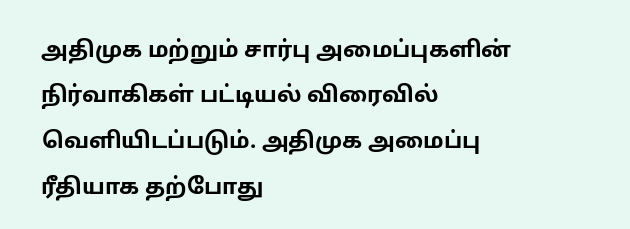அதிமுக மற்றும் சார்பு அமைப்புகளின் நிர்வாகிகள் பட்டியல் விரைவில் வெளியிடப்படும். அதிமுக அமைப்பு ரீதியாக தற்போது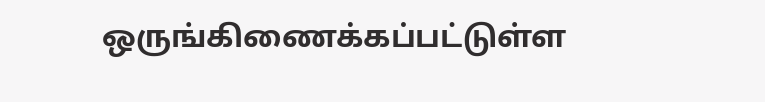ஒருங்கிணைக்கப்பட்டுள்ள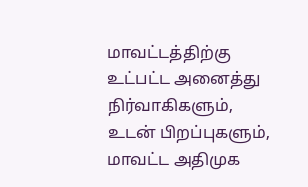மாவட்டத்திற்கு உட்பட்ட அனைத்து நிர்வாகிகளும், உடன் பிறப்புகளும், மாவட்ட அதிமுக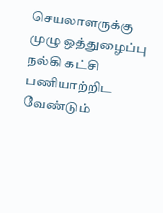செயலாளருக்கு முழு ஒத்துழைப்பு நல்கி கட்சி பணியாற்றிட வேண்டும்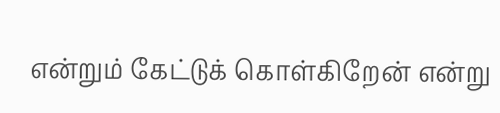என்றும் கேட்டுக் கொள்கிறேன் என்று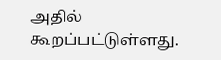அதில் கூறப்பட்டுள்ளது.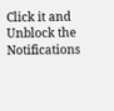Click it and Unblock the Notifications